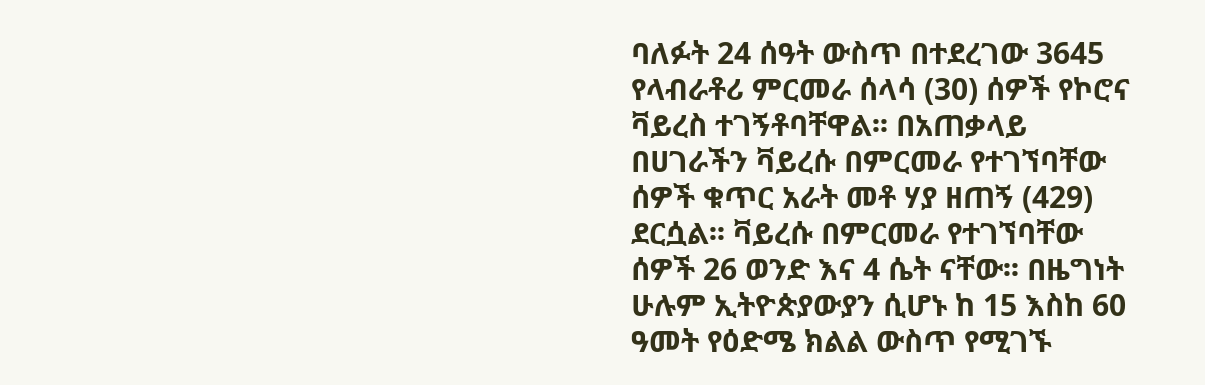ባለፉት 24 ሰዓት ውስጥ በተደረገው 3645 የላብራቶሪ ምርመራ ሰላሳ (30) ሰዎች የኮሮና ቫይረስ ተገኝቶባቸዋል፡፡ በአጠቃላይ በሀገራችን ቫይረሱ በምርመራ የተገኘባቸው ሰዎች ቁጥር አራት መቶ ሃያ ዘጠኝ (429) ደርሷል፡፡ ቫይረሱ በምርመራ የተገኘባቸው ሰዎች 26 ወንድ እና 4 ሴት ናቸው፡፡ በዜግነት ሁሉም ኢትዮጵያውያን ሲሆኑ ከ 15 እስከ 60 ዓመት የዕድሜ ክልል ውስጥ የሚገኙ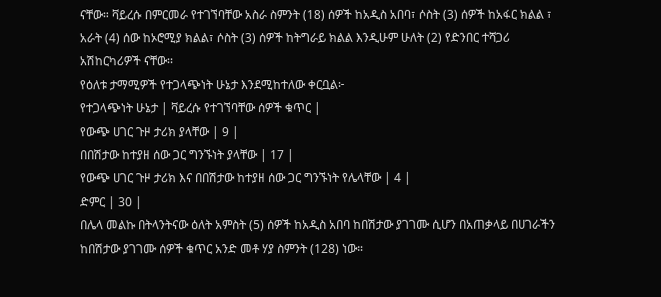ናቸው። ቫይረሱ በምርመራ የተገኘባቸው አስራ ስምንት (18) ሰዎች ከአዲስ አበባ፣ ሶስት (3) ሰዎች ከአፋር ክልል ፣ አራት (4) ሰው ከኦሮሚያ ክልል፣ ሶስት (3) ሰዎች ከትግራይ ክልል እንዲሁም ሁለት (2) የድንበር ተሻጋሪ አሽከርካሪዎች ናቸው፡፡
የዕለቱ ታማሚዎች የተጋላጭነት ሁኔታ እንደሚከተለው ቀርቧል፦
የተጋላጭነት ሁኔታ | ቫይረሱ የተገኘባቸው ሰዎች ቁጥር |
የውጭ ሀገር ጉዞ ታሪክ ያላቸው | 9 |
በበሽታው ከተያዘ ሰው ጋር ግንኙነት ያላቸው | 17 |
የውጭ ሀገር ጉዞ ታሪክ እና በበሽታው ከተያዘ ሰው ጋር ግንኙነት የሌላቸው | 4 |
ድምር | 30 |
በሌላ መልኩ በትላንትናው ዕለት አምስት (5) ሰዎች ከአዲስ አበባ ከበሽታው ያገገሙ ሲሆን በአጠቃላይ በሀገራችን ከበሽታው ያገገሙ ሰዎች ቁጥር አንድ መቶ ሃያ ስምንት (128) ነው።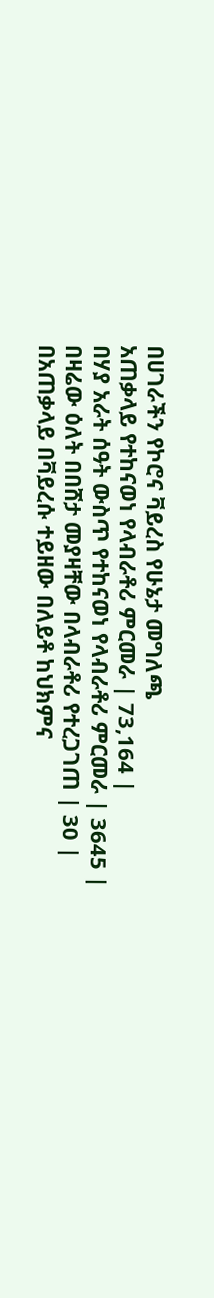በሀገራችን የኮሮና ቫይረስ የሁኔታ መግለጫ
አጠቃላይ የተከናወነ የላብራቶሪ ምርመራ | 73,164 |
በሃያ አራት ሰዓት ውስጥ የተከናወነ የላብራቶሪ ምርመራ | 3645 |
በዛሬው ዕለት በበሸታ መያዛቸው በላብራቶሪ የተረጋገጠ | 30 |
በአጠቃላይ በቫይረሱ ተይዘው በለይቶ ከህክምና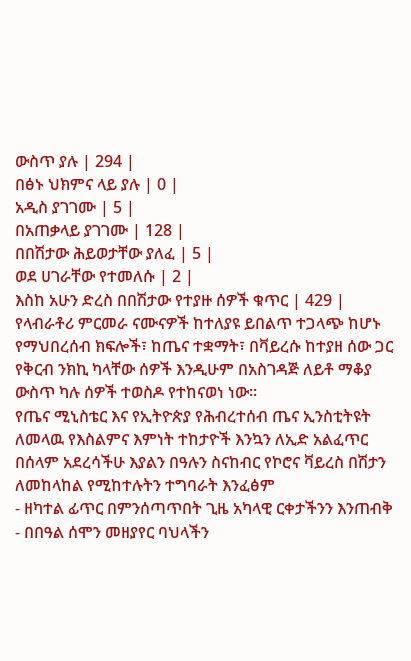ውስጥ ያሉ | 294 |
በፅኑ ህክምና ላይ ያሉ | 0 |
አዲስ ያገገሙ | 5 |
በአጠቃላይ ያገገሙ | 128 |
በበሽታው ሕይወታቸው ያለፈ | 5 |
ወደ ሀገራቸው የተመለሱ | 2 |
እስከ አሁን ድረስ በበሽታው የተያዙ ሰዎች ቁጥር | 429 |
የላብራቶሪ ምርመራ ናሙናዎች ከተለያዩ ይበልጥ ተጋላጭ ከሆኑ የማህበረሰብ ክፍሎች፣ ከጤና ተቋማት፣ በቫይረሱ ከተያዘ ሰው ጋር የቅርብ ንክኪ ካላቸው ሰዎች እንዲሁም በአስገዳጅ ለይቶ ማቆያ ውስጥ ካሉ ሰዎች ተወስዶ የተከናወነ ነው፡፡
የጤና ሚኒስቴር እና የኢትዮጵያ የሕብረተሰብ ጤና ኢንስቲትዩት ለመላዉ የእስልምና እምነት ተከታዮች እንኳን ለኢድ አልፈጥር በሰላም አደረሳችሁ እያልን በዓሉን ስናከብር የኮሮና ቫይረስ በሽታን ለመከላከል የሚከተሉትን ተግባራት እንፈፅም
- ዘካተል ፊጥር በምንሰጣጥበት ጊዜ አካላዊ ርቀታችንን እንጠብቅ
- በበዓል ሰሞን መዘያየር ባህላችን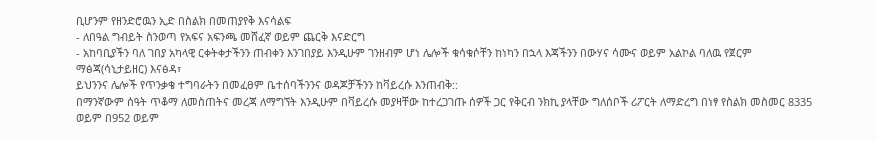ቢሆንም የዘንድሮዉን ኢድ በስልክ በመጠያየቅ እናሳልፍ
- ለበዓል ግብይት ስንወጣ የአፍና አፍንጫ መሸፈኛ ወይም ጨርቅ እናድርግ
- አከባቢያችን ባለ ገበያ አካላዊ ርቀትቀታችንን ጠብቀን እንገበያይ እንዲሁም ገንዘብም ሆነ ሌሎች ቁሳቁሶቸን ከነካን በኋላ እጃችንን በውሃና ሳሙና ወይም አልኮል ባለዉ የጀርም ማፅጃ(ሳኒታይዘር) እናፅዳ፣
ይህንንና ሌሎች የጥንቃቄ ተግባራትን በመፈፀም ቤተሰባችንንና ወዳጆቻችንን ከቫይረሱ እንጠብቅ::
በማንኛውም ሰዓት ጥቆማ ለመስጠትና መረጃ ለማግኘት እንዲሁም በቫይረሱ መያዛቸው ከተረጋገጡ ሰዎች ጋር የቅርብ ንክኪ ያላቸው ግለሰቦች ሪፖርት ለማድረግ በነፃ የስልክ መስመር 8335 ወይም በ952 ወይም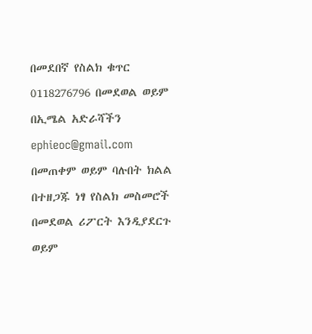በመደበኛ የስልክ ቁጥር 0118276796 በመደወል ወይም በኢሜል አድራሻችን ephieoc@gmail.com በመጠቀም ወይም ባሉበት ክልል በተዘጋጁ ነፃ የስልክ መስመሮች በመደወል ሪፖርት እንዲያደርጉ ወይም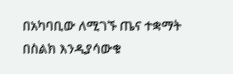በአካባቢው ለሚገኙ ጤና ተቋማት በስልክ እንዲያሳውቁ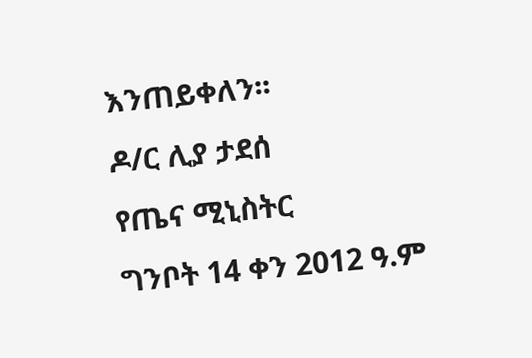እንጠይቀለን፡፡
ዶ/ር ሊያ ታደሰ
የጤና ሚኒስትር
ግንቦት 14 ቀን 2012 ዓ.ም